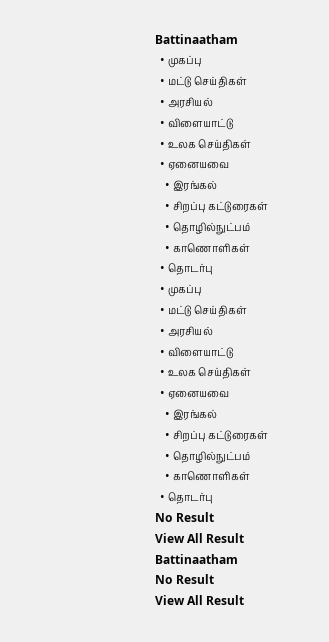Battinaatham
  • முகப்பு
  • மட்டு செய்திகள்
  • அரசியல்
  • விளையாட்டு
  • உலக செய்திகள்
  • ஏனையவை
    • இரங்கல்
    • சிறப்பு கட்டுரைகள்
    • தொழில்நுட்பம்
    • காணொளிகள்
  • தொடர்பு
  • முகப்பு
  • மட்டு செய்திகள்
  • அரசியல்
  • விளையாட்டு
  • உலக செய்திகள்
  • ஏனையவை
    • இரங்கல்
    • சிறப்பு கட்டுரைகள்
    • தொழில்நுட்பம்
    • காணொளிகள்
  • தொடர்பு
No Result
View All Result
Battinaatham
No Result
View All Result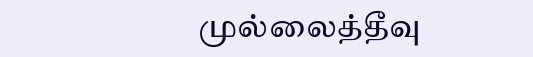முல்லைத்தீவு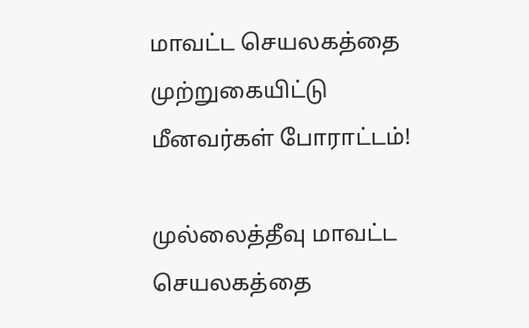மாவட்ட செயலகத்தை முற்றுகையிட்டு மீனவர்கள் போராட்டம்!

முல்லைத்தீவு மாவட்ட செயலகத்தை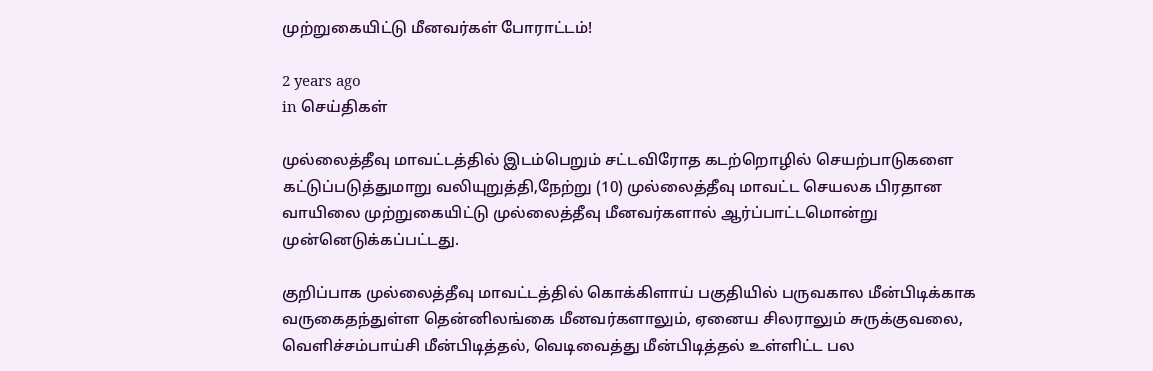முற்றுகையிட்டு மீனவர்கள் போராட்டம்!

2 years ago
in செய்திகள்

முல்லைத்தீவு மாவட்டத்தில் இடம்பெறும் சட்டவிரோத கடற்றொழில் செயற்பாடுகளை கட்டுப்படுத்துமாறு வலியுறுத்தி,நேற்று (10) முல்லைத்தீவு மாவட்ட செயலக பிரதான வாயிலை முற்றுகையிட்டு முல்லைத்தீவு மீனவர்களால் ஆர்ப்பாட்டமொன்று முன்னெடுக்கப்பட்டது.

குறிப்பாக முல்லைத்தீவு மாவட்டத்தில் கொக்கிளாய் பகுதியில் பருவகால மீன்பிடிக்காக வருகைதந்துள்ள தென்னிலங்கை மீனவர்களாலும், ஏனைய சிலராலும் சுருக்குவலை, வெளிச்சம்பாய்சி மீன்பிடித்தல், வெடிவைத்து மீன்பிடித்தல் உள்ளிட்ட பல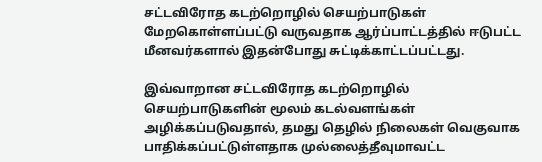சட்டவிரோத கடற்றொழில் செயற்பாடுகள் மேறகொள்ளப்பட்டு வருவதாக ஆர்ப்பாட்டத்தில் ஈடுபட்ட மீனவர்களால் இதன்போது சுட்டிக்காட்டப்பட்டது.

இவ்வாறான சட்டவிரோத கடற்றொழில் செயற்பாடுகளின் மூலம் கடல்வளங்கள் அழிக்கப்படுவதால், தமது தெழில் நிலைகள் வெகுவாக பாதிக்கப்பட்டுள்ளதாக முல்லைத்தீவுமாவட்ட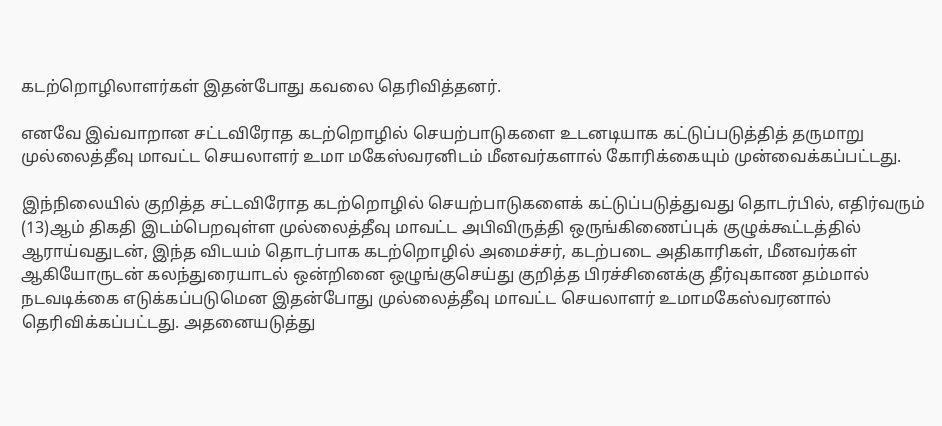கடற்றொழிலாளர்கள் இதன்போது கவலை தெரிவித்தனர்.

எனவே இவ்வாறான சட்டவிரோத கடற்றொழில் செயற்பாடுகளை உடனடியாக கட்டுப்படுத்தித் தருமாறு முல்லைத்தீவு மாவட்ட செயலாளர் உமா மகேஸ்வரனிடம் மீனவர்களால் கோரிக்கையும் முன்வைக்கப்பட்டது.

இந்நிலையில் குறித்த சட்டவிரோத கடற்றொழில் செயற்பாடுகளைக் கட்டுப்படுத்துவது தொடர்பில், எதிர்வரும் (13)ஆம் திகதி இடம்பெறவுள்ள முல்லைத்தீவு மாவட்ட அபிவிருத்தி ஒருங்கிணைப்புக் குழுக்கூட்டத்தில் ஆராய்வதுடன், இந்த விடயம் தொடர்பாக கடற்றொழில் அமைச்சர், கடற்படை அதிகாரிகள், மீனவர்கள் ஆகியோருடன் கலந்துரையாடல் ஒன்றினை ஒழுங்குசெய்து குறித்த பிரச்சினைக்கு தீர்வுகாண தம்மால் நடவடிக்கை எடுக்கப்படுமென இதன்போது முல்லைத்தீவு மாவட்ட செயலாளர் உமாமகேஸ்வரனால் தெரிவிக்கப்பட்டது. அதனையடுத்து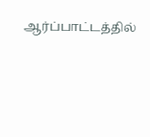ஆர்ப்பாட்டத்தில்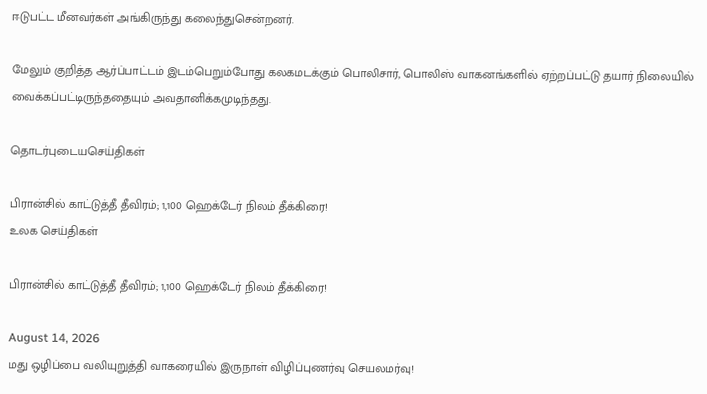ஈடுபட்ட மீனவர்கள் அங்கிருந்து கலைந்துசென்றனர்.

மேலும் குறித்த ஆர்ப்பாட்டம் இடம்பெறும்போது கலகமடக்கும் பொலிசார், பொலிஸ் வாகனங்களில் ஏற்றப்பட்டு தயார் நிலையில் வைக்கப்பட்டிருந்ததையும் அவதானிக்கமுடிந்தது.

தொடர்புடையசெய்திகள்

பிரான்சில் காட்டுத்தீ தீவிரம்; 1,100 ஹெக்டேர் நிலம் தீக்கிரை!
உலக செய்திகள்

பிரான்சில் காட்டுத்தீ தீவிரம்; 1,100 ஹெக்டேர் நிலம் தீக்கிரை!

August 14, 2026
மது ஒழிப்பை வலியுறுத்தி வாகரையில் இருநாள் விழிப்புணர்வு செயலமர்வு!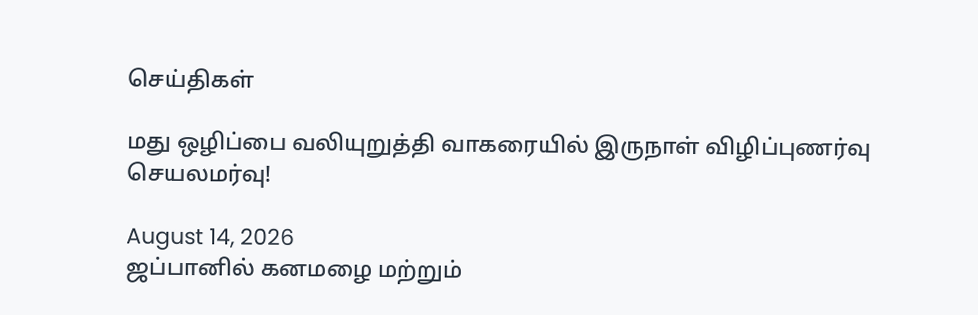செய்திகள்

மது ஒழிப்பை வலியுறுத்தி வாகரையில் இருநாள் விழிப்புணர்வு செயலமர்வு!

August 14, 2026
ஜப்பானில் கனமழை மற்றும்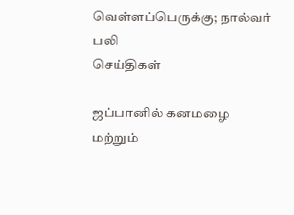வெள்ளப்பெருக்கு; நால்வர் பலி
செய்திகள்

ஜப்பானில் கனமழை மற்றும்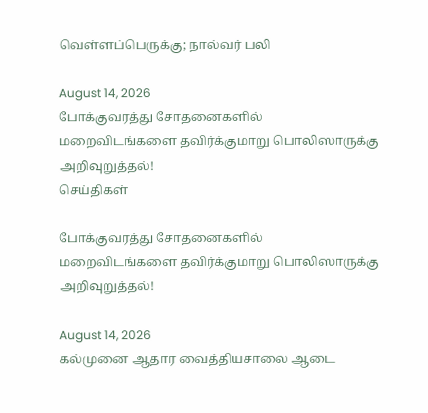வெள்ளப்பெருக்கு; நால்வர் பலி

August 14, 2026
போக்குவரத்து சோதனைகளில் மறைவிடங்களை தவிர்க்குமாறு பொலிஸாருக்கு அறிவுறுத்தல்!
செய்திகள்

போக்குவரத்து சோதனைகளில் மறைவிடங்களை தவிர்க்குமாறு பொலிஸாருக்கு அறிவுறுத்தல்!

August 14, 2026
கல்முனை ஆதார வைத்தியசாலை ஆடை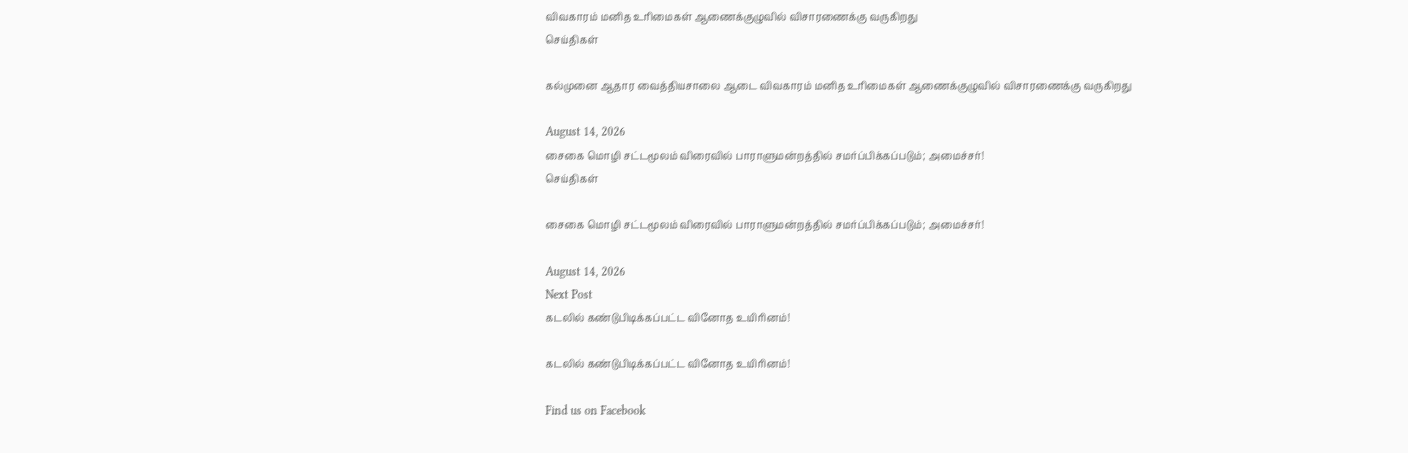விவகாரம் மனித உரிமைகள் ஆணைக்குழுவில் விசாரணைக்கு வருகிறது
செய்திகள்

கல்முனை ஆதார வைத்தியசாலை ஆடை விவகாரம் மனித உரிமைகள் ஆணைக்குழுவில் விசாரணைக்கு வருகிறது

August 14, 2026
சைகை மொழி சட்டமூலம் விரைவில் பாராளுமன்றத்தில் சமர்ப்பிக்கப்படும்; அமைச்சர்!
செய்திகள்

சைகை மொழி சட்டமூலம் விரைவில் பாராளுமன்றத்தில் சமர்ப்பிக்கப்படும்; அமைச்சர்!

August 14, 2026
Next Post
கடலில் கண்டுபிடிக்கப்பட்ட வினோத உயிரினம்!

கடலில் கண்டுபிடிக்கப்பட்ட வினோத உயிரினம்!

Find us on Facebook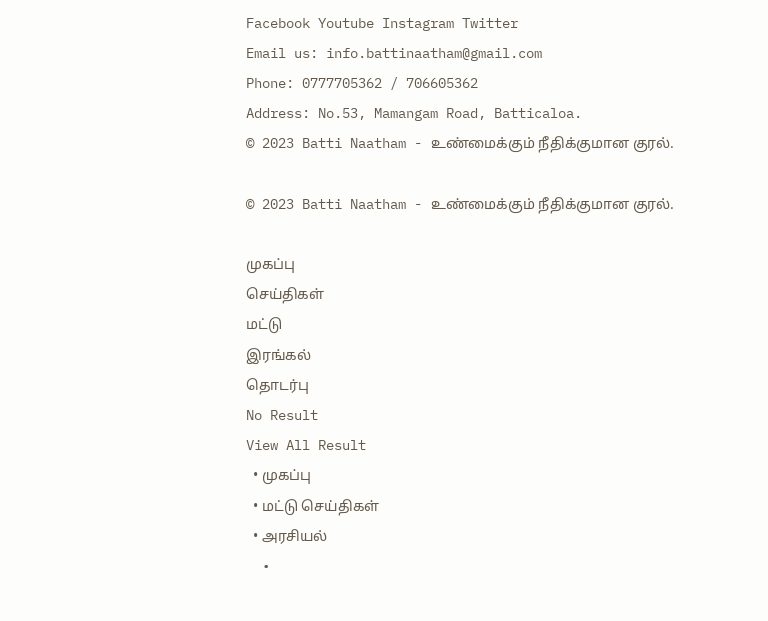Facebook Youtube Instagram Twitter
Email us: info.battinaatham@gmail.com
Phone: 0777705362 / 706605362
Address: No.53, Mamangam Road, Batticaloa.
© 2023 Batti Naatham - உண்மைக்கும் நீதிக்குமான குரல்.

© 2023 Batti Naatham - உண்மைக்கும் நீதிக்குமான குரல்.

முகப்பு
செய்திகள்
மட்டு
இரங்கல்
தொடர்பு
No Result
View All Result
  • முகப்பு
  • மட்டு செய்திகள்
  • அரசியல்
  •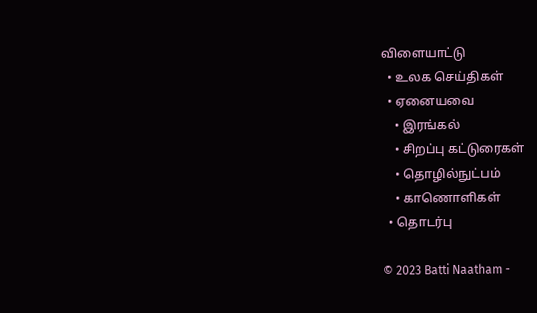விளையாட்டு
  • உலக செய்திகள்
  • ஏனையவை
    • இரங்கல்
    • சிறப்பு கட்டுரைகள்
    • தொழில்நுட்பம்
    • காணொளிகள்
  • தொடர்பு

© 2023 Batti Naatham -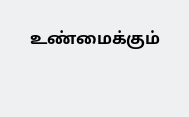உண்மைக்கும்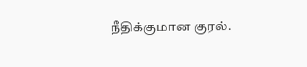நீதிக்குமான குரல்.